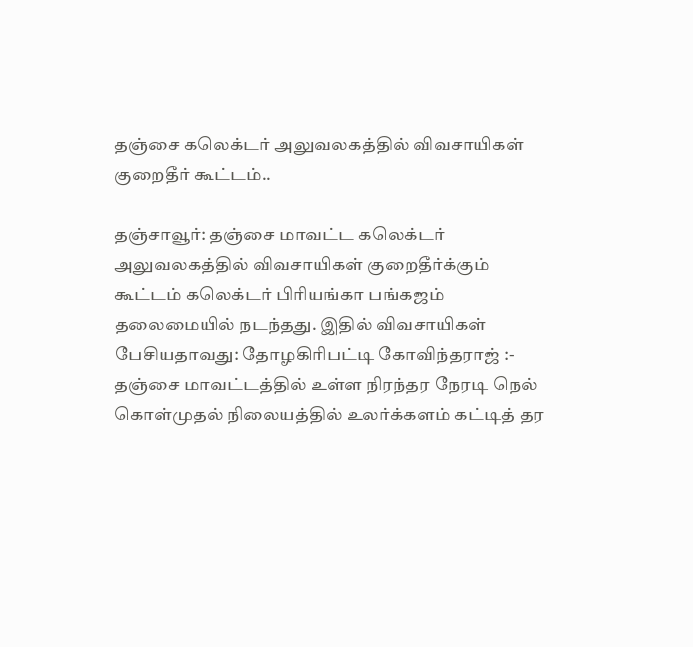தஞ்சை கலெக்டர் அலுவலகத்தில் விவசாயிகள் குறைதீர் கூட்டம்..

தஞ்சாவூர்: தஞ்சை மாவட்ட கலெக்டர் அலுவலகத்தில் விவசாயிகள் குறைதீர்க்கும் கூட்டம் கலெக்டர் பிரியங்கா பங்கஜம் தலைமையில் நடந்தது. இதில் விவசாயிகள் பேசியதாவது: தோழகிரிபட்டி கோவிந்தராஜ் :- தஞ்சை மாவட்டத்தில் உள்ள நிரந்தர நேரடி நெல் கொள்முதல் நிலையத்தில் உலர்க்களம் கட்டித் தர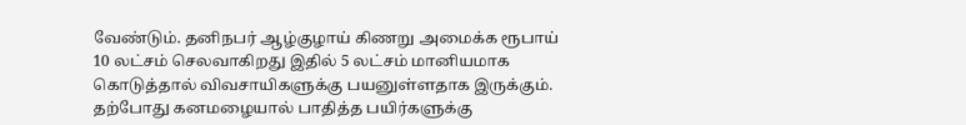வேண்டும். தனிநபர் ஆழ்குழாய் கிணறு அமைக்க ரூபாய் 10 லட்சம் செலவாகிறது இதில் 5 லட்சம் மானியமாக கொடுத்தால் விவசாயிகளுக்கு பயனுள்ளதாக இருக்கும். தற்போது கனமழையால் பாதித்த பயிர்களுக்கு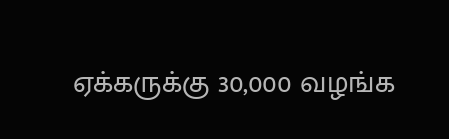ஏக்கருக்கு 30,000 வழங்க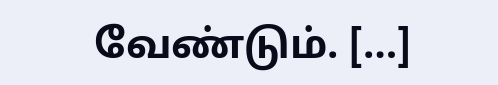வேண்டும். […]